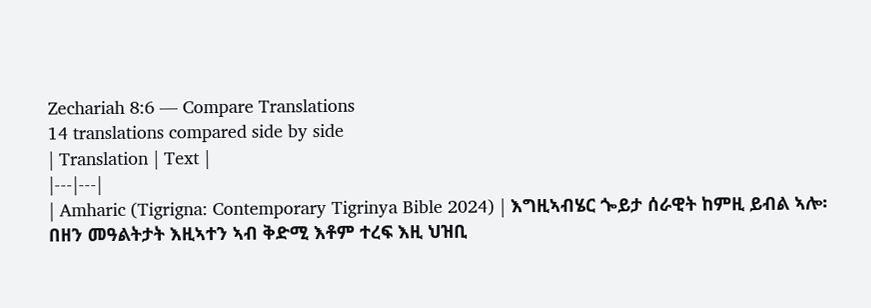Zechariah 8:6 — Compare Translations
14 translations compared side by side
| Translation | Text |
|---|---|
| Amharic (Tigrigna: Contemporary Tigrinya Bible 2024) | እግዚኣብሄር ጐይታ ሰራዊት ከምዚ ይብል ኣሎ፡ በዘን መዓልትታት እዚኣተን ኣብ ቅድሚ እቶም ተረፍ እዚ ህዝቢ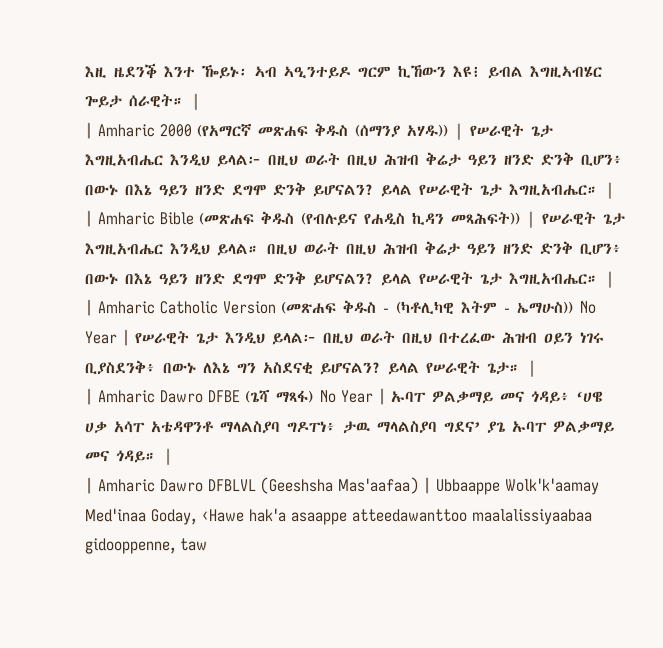እዚ ዜደንቕ እንተ ዀይኑ፡ ኣብ ኣዒንተይዶ ግርም ኪኸውን እዩ፧ ይብል እግዚኣብሄር ጐይታ ሰራዊት። |
| Amharic 2000 (የአማርኛ መጽሐፍ ቅዱስ (ሰማንያ አሃዱ)) | የሠራዊት ጌታ እግዚአብሔር እንዲህ ይላል፦ በዚህ ወራት በዚህ ሕዝብ ቅሬታ ዓይን ዘንድ ድንቅ ቢሆን፥ በውኑ በእኔ ዓይን ዘንድ ደግሞ ድንቅ ይሆናልን? ይላል የሠራዊት ጌታ እግዚአብሔር። |
| Amharic Bible (መጽሐፍ ቅዱስ (የብሉይና የሐዲስ ኪዳን መጻሕፍት)) | የሠራዊት ጌታ እግዚአብሔር እንዲህ ይላል። በዚህ ወራት በዚህ ሕዝብ ቅሬታ ዓይን ዘንድ ድንቅ ቢሆን፥ በውኑ በእኔ ዓይን ዘንድ ደግሞ ድንቅ ይሆናልን? ይላል የሠራዊት ጌታ እግዚአብሔር። |
| Amharic Catholic Version (መጽሐፍ ቅዱስ - (ካቶሊካዊ እትም - ኤማሁስ)) No Year | የሠራዊት ጌታ እንዲህ ይላል፦ በዚህ ወራት በዚህ በተረፈው ሕዝብ ዐይን ነገሩ ቢያስደንቅ፥ በውኑ ለእኔ ግን አስደናቂ ይሆናልን? ይላል የሠራዊት ጌታ። |
| Amharic Dawro DFBE (ጌሻ ማጻፋ) No Year | ኡባፐ ዎልቃማይ መና ጎዳይ፥ ‘ሀዌ ሀቃ አሳፐ አቴዳዋንቶ ማላልስያባ ግዶፐነ፥ ታዉ ማላልስያባ ግደና’ ያጌ ኡባፐ ዎልቃማይ መና ጎዳይ። |
| Amharic Dawro DFBLVL (Geeshsha Mas'aafaa) | Ubbaappe Wolk'k'aamay Med'inaa Goday, ‹Hawe hak'a asaappe atteedawanttoo maalalissiyaabaa gidooppenne, taw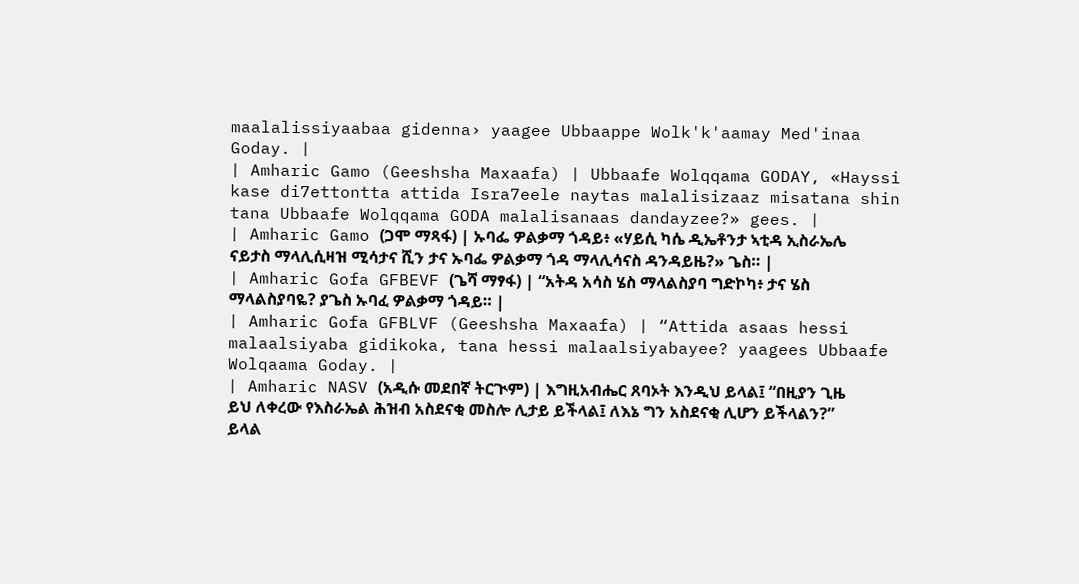maalalissiyaabaa gidenna› yaagee Ubbaappe Wolk'k'aamay Med'inaa Goday. |
| Amharic Gamo (Geeshsha Maxaafa) | Ubbaafe Wolqqama GODAY, «Hayssi kase di7ettontta attida Isra7eele naytas malalisizaaz misatana shin tana Ubbaafe Wolqqama GODA malalisanaas dandayzee?» gees. |
| Amharic Gamo (ጋሞ ማጻፋ) | ኡባፌ ዎልቃማ ጎዳይ፥ «ሃይሲ ካሴ ዲኤቶንታ ኣቲዳ ኢስራኤሌ ናይታስ ማላሊሲዛዝ ሚሳታና ሺን ታና ኡባፌ ዎልቃማ ጎዳ ማላሊሳናስ ዳንዳይዜ?» ጌስ። |
| Amharic Gofa GFBEVF (ጌሻ ማፃፋ) | “አትዳ አሳስ ሄስ ማላልስያባ ግድኮካ፥ ታና ሄስ ማላልስያባዬ? ያጌስ ኡባፈ ዎልቃማ ጎዳይ። |
| Amharic Gofa GFBLVF (Geeshsha Maxaafa) | “Attida asaas hessi malaalsiyaba gidikoka, tana hessi malaalsiyabayee? yaagees Ubbaafe Wolqaama Goday. |
| Amharic NASV (አዲሱ መደበኛ ትርጒም) | እግዚአብሔር ጸባኦት እንዲህ ይላል፤ “በዚያን ጊዜ ይህ ለቀረው የእስራኤል ሕዝብ አስደናቂ መስሎ ሊታይ ይችላል፤ ለእኔ ግን አስደናቂ ሊሆን ይችላልን?” ይላል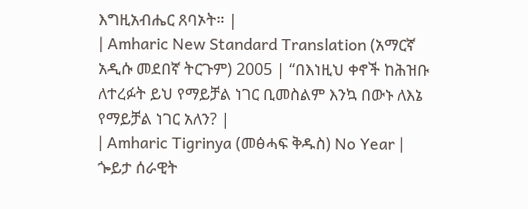እግዚአብሔር ጸባኦት። |
| Amharic New Standard Translation (አማርኛ አዲሱ መደበኛ ትርጉም) 2005 | “በእነዚህ ቀኖች ከሕዝቡ ለተረፉት ይህ የማይቻል ነገር ቢመስልም እንኳ በውኑ ለእኔ የማይቻል ነገር አለን? |
| Amharic Tigrinya (መፅሓፍ ቅዱስ) No Year | ጐይታ ሰራዊት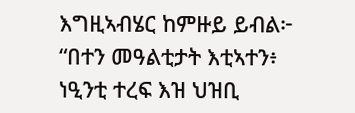እግዚኣብሄር ከምዙይ ይብል፦ “በተን መዓልቲታት እቲኣተን፥ ነዒንቲ ተረፍ እዝ ህዝቢ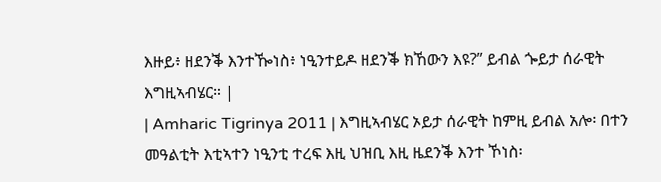እዙይ፥ ዘደንቕ እንተዀነስ፥ ነዒንተይዶ ዘደንቕ ክኸውን እዩ?” ይብል ጐይታ ሰራዊት እግዚኣብሄር። |
| Amharic Tigrinya 2011 | እግዚኣብሄር ኦይታ ሰራዊት ከምዚ ይብል አሎ፡ በተን መዓልቲት እቲኣተን ነዒንቲ ተረፍ እዚ ህዝቢ እዚ ዜደንቕ እንተ ኾነስ፡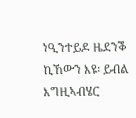ነዒንተይዶ ዜደንቕ ኪኸውን እዩ፡ ይብል እግዚኣብሄር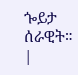ጐይታ ሰራዊት። |